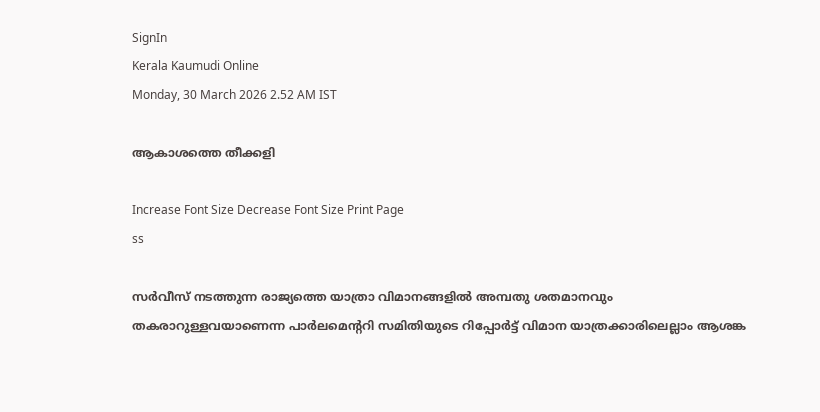SignIn
Kerala Kaumudi Online
Monday, 30 March 2026 2.52 AM IST

ആകാശത്തെ തീക്കളി

Increase Font Size Decrease Font Size Print Page
ss

സർവീസ് നടത്തുന്ന രാജ്യത്തെ യാത്രാ വിമാനങ്ങളിൽ അമ്പതു ശതമാനവും തകരാറുള്ളവയാണെന്ന പാർലമെന്ററി സമിതിയുടെ റിപ്പോർട്ട് വിമാന യാത്രക്കാരിലെല്ലാം ആശങ്ക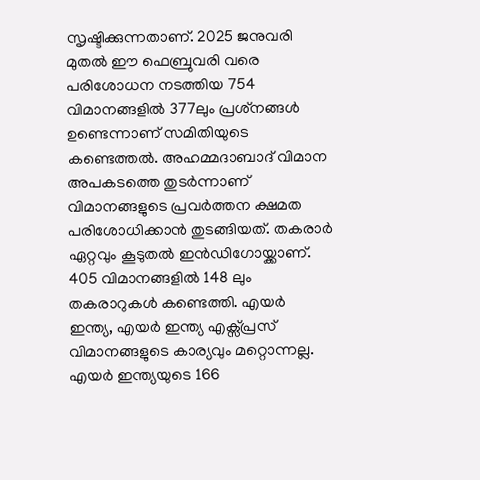സൃഷ്ടിക്കുന്നതാണ്. 2025 ജനുവരി മുതൽ ഈ ഫെബ്രുവരി വരെ പരിശോധന നടത്തിയ 754 വിമാനങ്ങളിൽ 377ലും പ്രശ്‌നങ്ങൾ ഉണ്ടെന്നാണ് സമിതിയുടെ കണ്ടെത്തൽ. അഹമ്മദാബാദ് വിമാന അപകടത്തെ തുടർന്നാണ് വിമാനങ്ങളുടെ പ്രവർത്തന ക്ഷമത പരിശോധിക്കാൻ തുടങ്ങിയത്. തകരാർ ഏറ്റവും കൂടുതൽ ഇൻഡിഗോയ്ക്കാണ്.  405 വിമാനങ്ങളിൽ 148 ലും തകരാറുകൾ കണ്ടെത്തി. എയർ ഇന്ത്യ, എയർ ഇന്ത്യ എക്സ്പ്രസ് വിമാനങ്ങളുടെ കാര്യവും മറ്റൊന്നല്ല. എയർ ഇന്ത്യയുടെ 166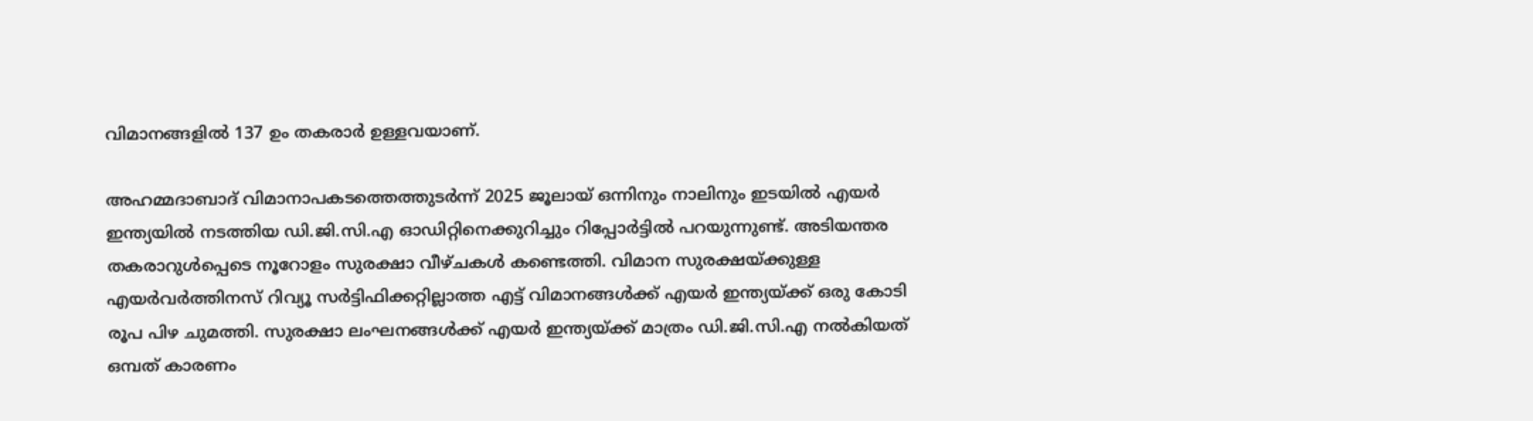വിമാനങ്ങളിൽ 137 ഉം തകരാർ ഉള്ളവയാണ്.

അഹമ്മദാബാദ് വിമാനാപകടത്തെത്തുടർന്ന് 2025 ജൂലായ് ഒന്നിനും നാലിനും ഇടയിൽ എയർ ഇന്ത്യയിൽ നടത്തിയ ഡി.ജി.സി.എ ഓഡിറ്റിനെക്കുറിച്ചും റിപ്പോർട്ടിൽ പറയുന്നുണ്ട്. അടിയന്തര തകരാറുൾപ്പെടെ നൂറോളം സുരക്ഷാ വീഴ്ചകൾ കണ്ടെത്തി. വിമാന സുരക്ഷയ്‌ക്കുള്ള എയർവർത്തിനസ് റിവ്യൂ സർട്ടിഫിക്കറ്റില്ലാത്ത എട്ട് വിമാനങ്ങൾക്ക് എയർ ഇന്ത്യയ്ക്ക് ഒരു കോടി രൂപ പിഴ ചുമത്തി. സുരക്ഷാ ലംഘനങ്ങൾക്ക് എയർ ഇന്ത്യയ്ക്ക് മാത്രം ഡി.ജി.സി.എ നൽകിയത് ഒമ്പത് കാരണം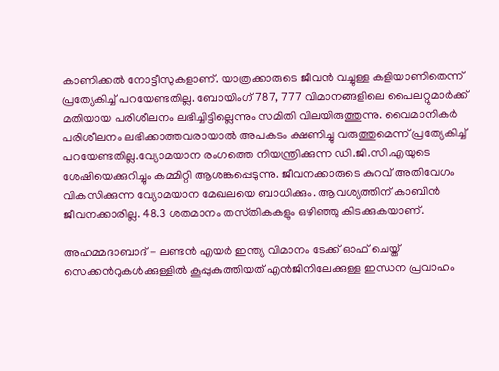കാണിക്കൽ നോട്ടീസുകളാണ്. യാത്രക്കാരുടെ ജീവൻ വച്ചുള്ള കളിയാണിതെന്ന് പ്രത്യേകിച്ച് പറയേണ്ടതില്ല. ബോയിംഗ് 787, 777 വിമാനങ്ങളിലെ പൈലറ്റുമാർക്ക് മതിയായ പരിശീലനം ലഭിച്ചിട്ടില്ലെന്നും സമിതി വിലയിരുത്തുന്നു. വൈമാനികർ പരിശീലനം ലഭിക്കാത്തവരായാൽ അപകടം ക്ഷണിച്ചു വരുത്തുമെന്ന് പ്രത്യേകിച്ച് പറയേണ്ടതില്ല.വ്യോമയാന രംഗത്തെ നിയന്ത്രിക്കുന്ന ഡി.ജി.സി.എയുടെ ശേഷിയെക്കുറിച്ചും കമ്മിറ്റി ആശങ്കപ്പെടുന്നു. ജീവനക്കാരുടെ കുറവ് അതിവേഗം വികസിക്കുന്ന വ്യോമയാന മേഖലയെ ബാധിക്കും. ആവശ്യത്തിന് കാബിൻ ജീവനക്കാരില്ല. 48.3 ശതമാനം തസ്‌തികകളും ഒഴിഞ്ഞു കിടക്കുകയാണ്.

അഹമ്മദാബാദ് - ലണ്ടൻ എയർ ഇന്ത്യ വിമാനം ടേക്ക് ഓഫ് ചെയ്ത് സെക്കൻറുകൾക്കുള്ളിൽ കൂപ്പുകുത്തിയത് എൻജിനിലേക്കുള്ള ഇന്ധന പ്രവാഹം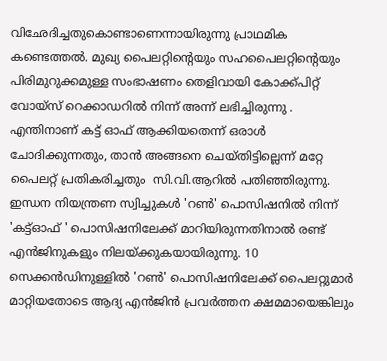വിഛേദിച്ചതുകൊണ്ടാണെന്നായിരുന്നു പ്രാഥമിക കണ്ടെത്തൽ. മുഖ്യ പൈലറ്റിന്റെയും സഹപൈലറ്റിന്റെയും പിരിമുറുക്കമുള്ള സംഭാഷണം തെളിവായി കോക്ക്പിറ്റ് വോയ്‌സ് റെക്കാഡറിൽ നിന്ന് അന്ന് ലഭിച്ചിരുന്നു . എന്തിനാണ് കട്ട് ഓഫ് ആക്കിയതെന്ന് ഒരാൾ ചോദിക്കുന്നതും, താൻ അങ്ങനെ ചെയ്‌തിട്ടില്ലെന്ന് മറ്റേ പൈലറ്റ് പ്രതികരിച്ചതും  സി.വി.ആറിൽ പതിഞ്ഞിരുന്നു. ഇന്ധന നിയന്ത്രണ സ്വിച്ചുകൾ 'റൺ' പൊസിഷനിൽ നിന്ന് 'കട്ട്ഓഫ് ' പൊസിഷനിലേക്ക് മാറിയിരുന്നതിനാൽ രണ്ട് എൻജിനുകളും നിലയ്ക്കുകയായിരുന്നു. 10 സെക്കൻഡിനുള്ളിൽ 'റൺ' പൊസിഷനിലേക്ക് പൈലറ്റുമാർ മാറ്റിയതോടെ ആദ്യ എൻജിൻ പ്രവർത്തന ക്ഷമമായെങ്കിലും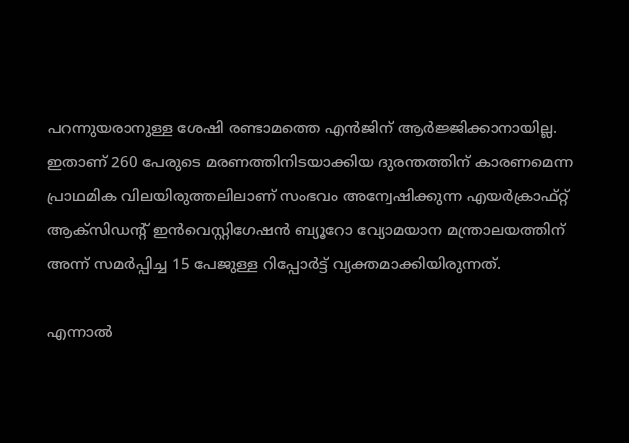പറന്നുയരാനുള്ള ശേഷി രണ്ടാമത്തെ എൻജിന് ആർജ്ജിക്കാനായില്ല. ഇതാണ് 260 പേരുടെ മരണത്തിനിടയാക്കിയ ദുരന്തത്തിന് കാരണമെന്ന പ്രാഥമിക വിലയിരുത്തലിലാണ് സംഭവം അന്വേഷിക്കുന്ന എയർക്രാഫ്റ്റ് ആക്‌സിഡന്റ് ഇൻവെസ്റ്റിഗേഷൻ ബ്യൂറോ വ്യോമയാന മന്ത്രാലയത്തിന് അന്ന് സമർപ്പിച്ച 15 പേജുള്ള റിപ്പോർട്ട് വ്യക്തമാക്കിയിരുന്നത്.

എന്നാൽ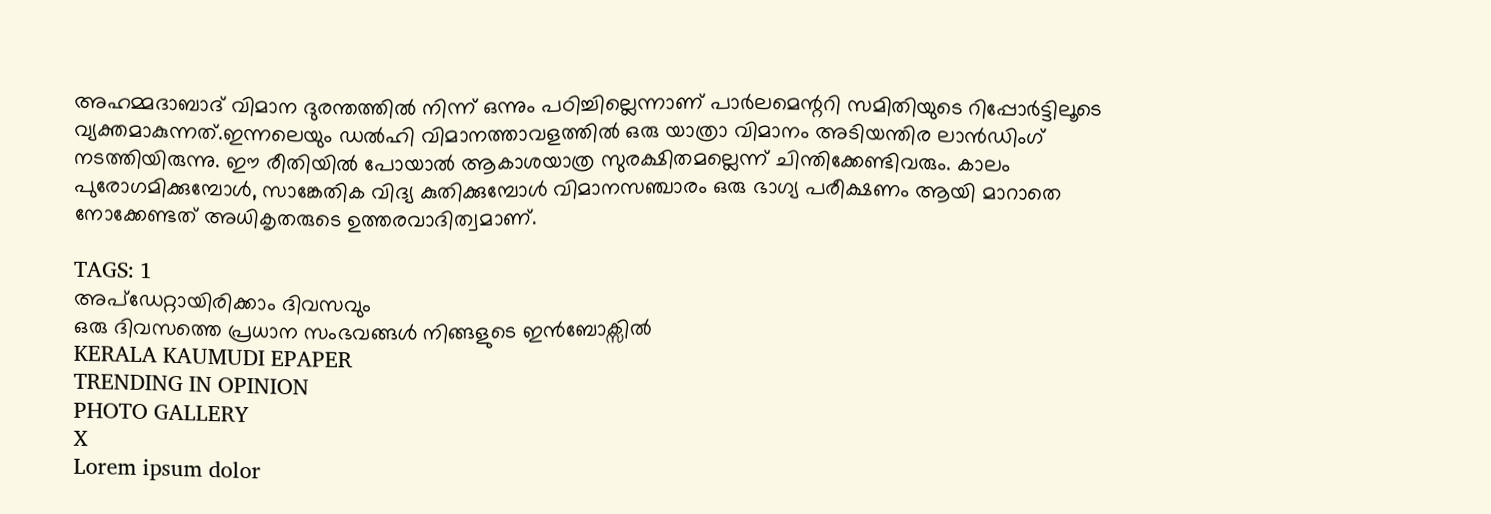അഹമ്മദാബാദ് വിമാന ദുരന്തത്തിൽ നിന്ന് ഒന്നും പഠിച്ചില്ലെന്നാണ് പാർലമെന്ററി സമിതിയുടെ റിപ്പോർട്ടിലൂടെ വ്യക്തമാകുന്നത്.ഇന്നലെയും ഡൽഹി വിമാനത്താവളത്തിൽ ഒരു യാത്രാ വിമാനം അടിയന്തിര ലാൻഡിംഗ് നടത്തിയിരുന്നു. ഈ രീതിയിൽ പോയാൽ ആകാശയാത്ര സുരക്ഷിതമല്ലെന്ന് ചിന്തിക്കേണ്ടിവരും. കാലം പുരോഗമിക്കുമ്പോൾ, സാങ്കേതിക വിദ്യ കുതിക്കുമ്പോൾ വിമാനസഞ്ചാരം ഒരു ഭാഗ്യ പരീക്ഷണം ആയി മാറാതെ നോക്കേണ്ടത് അധികൃതരുടെ ഉത്തരവാദിത്വമാണ്.

TAGS: 1
അപ്ഡേറ്റായിരിക്കാം ദിവസവും
ഒരു ദിവസത്തെ പ്രധാന സംഭവങ്ങൾ നിങ്ങളുടെ ഇൻബോക്സിൽ
KERALA KAUMUDI EPAPER
TRENDING IN OPINION
PHOTO GALLERY
X
Lorem ipsum dolor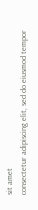sit amet
consectetur adipiscing elit, sed do eiusmod tempor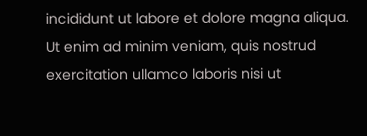incididunt ut labore et dolore magna aliqua. Ut enim ad minim veniam, quis nostrud exercitation ullamco laboris nisi ut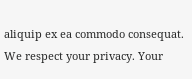aliquip ex ea commodo consequat.
We respect your privacy. Your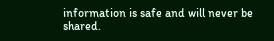information is safe and will never be shared.